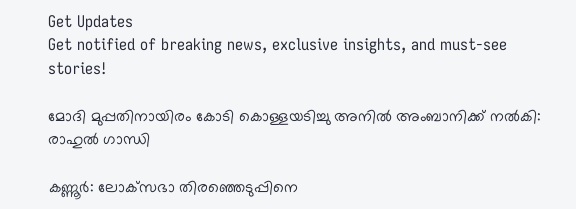Get Updates
Get notified of breaking news, exclusive insights, and must-see stories!

മോദി മുപ്പതിനായിരം കോടി കൊള്ളയടിച്ചു അനില്‍ അംബാനിക്ക് നല്‍കി: രാഹുല്‍ ഗാന്ധി

കണ്ണൂര്‍: ലോക്‌സഭാ തിരഞ്ഞെടുപ്പിനെ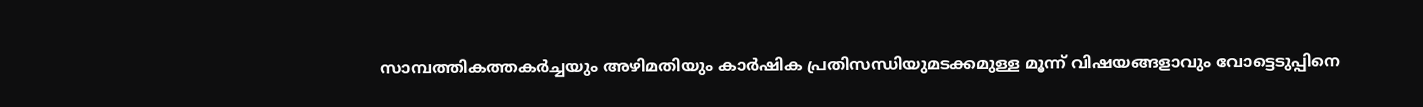സാമ്പത്തികത്തകര്‍ച്ചയും അഴിമതിയും കാര്‍ഷിക പ്രതിസന്ധിയുമടക്കമുള്ള മൂന്ന് വിഷയങ്ങളാവും വോട്ടെടുപ്പിനെ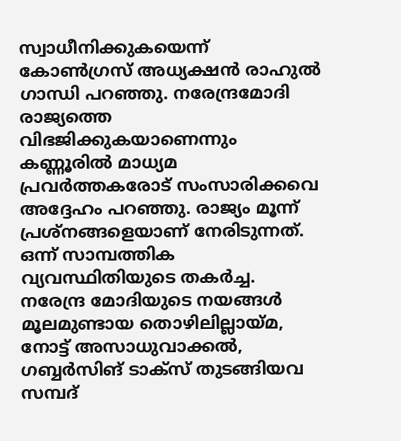സ്വാധീനിക്കുകയെന്ന് കോണ്‍ഗ്രസ് അധ്യക്ഷന്‍ രാഹുല്‍ ഗാന്ധി പറഞ്ഞു. നരേന്ദ്രമോദി രാജ്യത്തെ വിഭജിക്കുകയാണെന്നും കണ്ണൂരില്‍ മാധ്യമ പ്രവര്‍ത്തകരോട് സംസാരിക്കവെ അദ്ദേഹം പറഞ്ഞു. രാജ്യം മൂന്ന് പ്രശ്‌നങ്ങളെയാണ് നേരിടുന്നത്. ഒന്ന് സാമ്പത്തിക വ്യവസ്ഥിതിയുടെ തകര്‍ച്ച. നരേന്ദ്ര മോദിയുടെ നയങ്ങള്‍ മൂലമുണ്ടായ തൊഴിലില്ലായ്മ, നോട്ട് അസാധുവാക്കല്‍, ഗബ്ബര്‍സിങ് ടാക്‌സ് തുടങ്ങിയവ സമ്പദ്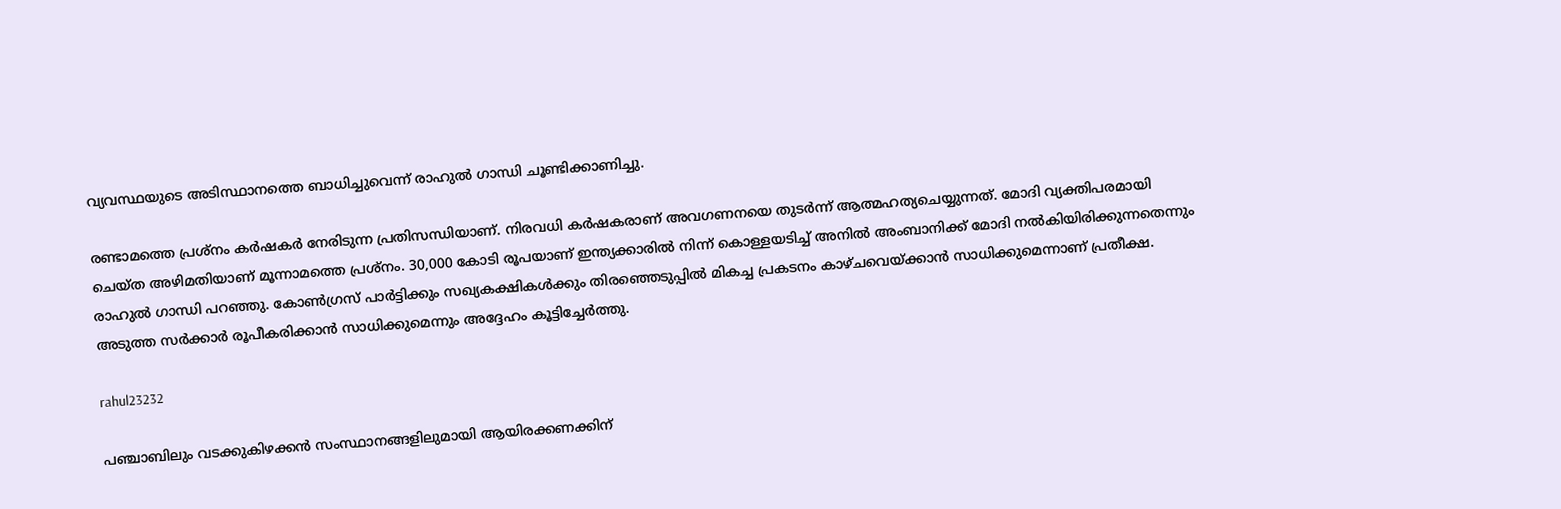വ്യവസ്ഥയുടെ അടിസ്ഥാനത്തെ ബാധിച്ചുവെന്ന് രാഹുല്‍ ഗാന്ധി ചൂണ്ടിക്കാണിച്ചു.

രണ്ടാമത്തെ പ്രശ്‌നം കര്‍ഷകര്‍ നേരിടുന്ന പ്രതിസന്ധിയാണ്. നിരവധി കര്‍ഷകരാണ് അവഗണനയെ തുടര്‍ന്ന് ആത്മഹത്യചെയ്യുന്നത്. മോദി വ്യക്തിപരമായി ചെയ്ത അഴിമതിയാണ് മൂന്നാമത്തെ പ്രശ്‌നം. 30,000 കോടി രൂപയാണ് ഇന്ത്യക്കാരില്‍ നിന്ന് കൊള്ളയടിച്ച് അനില്‍ അംബാനിക്ക് മോദി നല്‍കിയിരിക്കുന്നതെന്നും രാഹുല്‍ ഗാന്ധി പറഞ്ഞു. കോണ്‍ഗ്രസ് പാര്‍ട്ടിക്കും സഖ്യകക്ഷികള്‍ക്കും തിരഞ്ഞെടുപ്പില്‍ മികച്ച പ്രകടനം കാഴ്ചവെയ്ക്കാന്‍ സാധിക്കുമെന്നാണ് പ്രതീക്ഷ. അടുത്ത സര്‍ക്കാര്‍ രൂപീകരിക്കാന്‍ സാധിക്കുമെന്നും അദ്ദേഹം കൂട്ടിച്ചേര്‍ത്തു.

rahul23232

പഞ്ചാബിലും വടക്കുകിഴക്കന്‍ സംസ്ഥാനങ്ങളിലുമായി ആയിരക്കണക്കിന്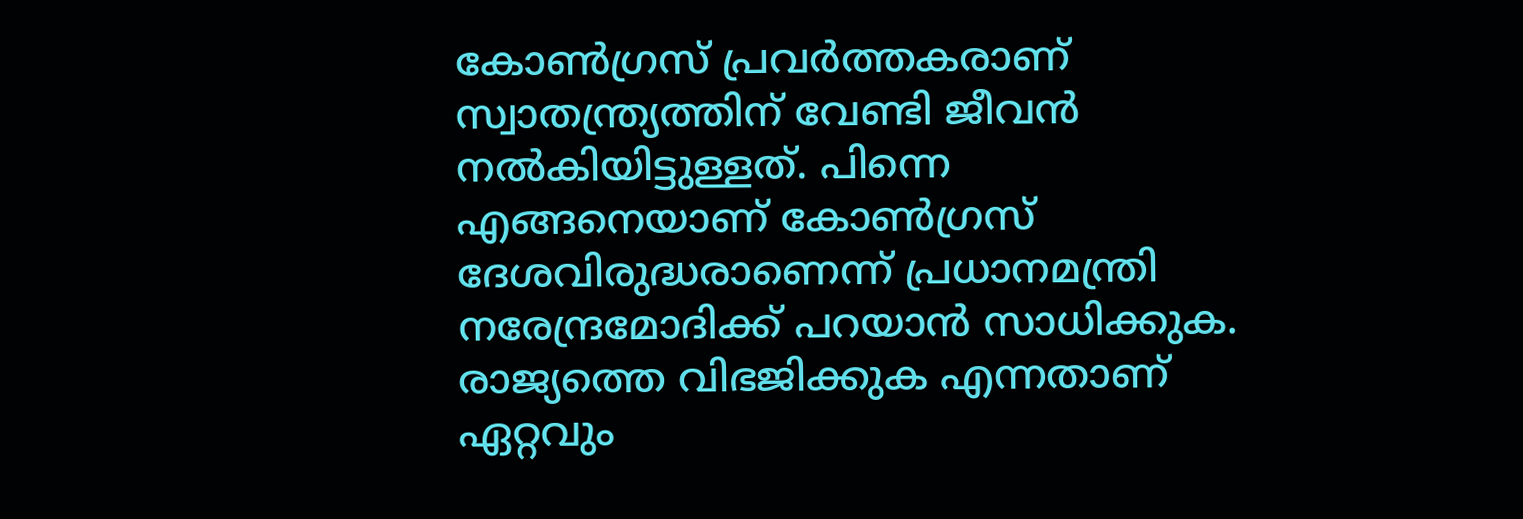കോണ്‍ഗ്രസ് പ്രവര്‍ത്തകരാണ് സ്വാതന്ത്ര്യത്തിന് വേണ്ടി ജീവന്‍ നല്‍കിയിട്ടുള്ളത്. പിന്നെ എങ്ങനെയാണ് കോണ്‍ഗ്രസ് ദേശവിരുദ്ധരാണെന്ന് പ്രധാനമന്ത്രി നരേന്ദ്രമോദിക്ക് പറയാന്‍ സാധിക്കുക. രാജ്യത്തെ വിഭജിക്കുക എന്നതാണ് ഏറ്റവും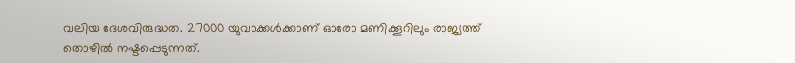വലിയ ദേശവിരുദ്ധത. 27000 യുവാക്കള്‍ക്കാണ് ഓരോ മണിക്കൂറിലും രാജ്യത്ത് തൊഴില്‍ നഷ്ടപ്പെടുന്നത്.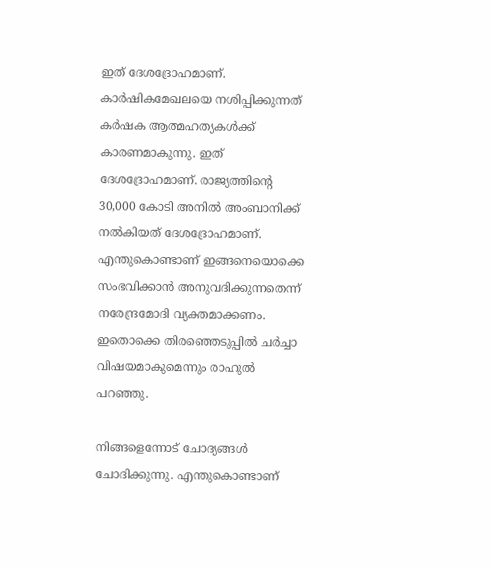ഇത് ദേശദ്രോഹമാണ്. കാര്‍ഷികമേഖലയെ നശിപ്പിക്കുന്നത് കര്‍ഷക ആത്മഹത്യകള്‍ക്ക് കാരണമാകുന്നു. ഇത് ദേശദ്രോഹമാണ്. രാജ്യത്തിന്റെ 30,000 കോടി അനില്‍ അംബാനിക്ക് നല്‍കിയത് ദേശദ്രോഹമാണ്. എന്തുകൊണ്ടാണ് ഇങ്ങനെയൊക്കെ സംഭവിക്കാന്‍ അനുവദിക്കുന്നതെന്ന് നരേന്ദ്രമോദി വ്യക്തമാക്കണം. ഇതൊക്കെ തിരഞ്ഞെടുപ്പില്‍ ചര്‍ച്ചാ വിഷയമാകുമെന്നും രാഹുല്‍ പറഞ്ഞു.

നിങ്ങളെന്നോട് ചോദ്യങ്ങള്‍ ചോദിക്കുന്നു. എന്തുകൊണ്ടാണ്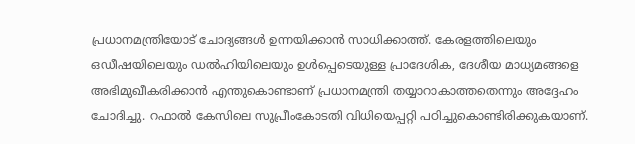പ്രധാനമന്ത്രിയോട് ചോദ്യങ്ങള്‍ ഉന്നയിക്കാന്‍ സാധിക്കാത്ത്. കേരളത്തിലെയും ഒഡീഷയിലെയും ഡല്‍ഹിയിലെയും ഉള്‍പ്പെടെയുള്ള പ്രാദേശിക, ദേശീയ മാധ്യമങ്ങളെ അഭിമുഖീകരിക്കാന്‍ എന്തുകൊണ്ടാണ് പ്രധാനമന്ത്രി തയ്യാറാകാത്തതെന്നും അദ്ദേഹം ചോദിച്ചു. റഫാല്‍ കേസിലെ സുപ്രീംകോടതി വിധിയെപ്പറ്റി പഠിച്ചുകൊണ്ടിരിക്കുകയാണ്.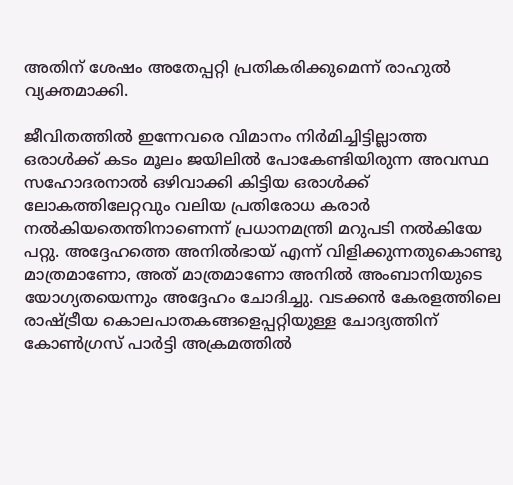അതിന് ശേഷം അതേപ്പറ്റി പ്രതികരിക്കുമെന്ന് രാഹുല്‍ വ്യക്തമാക്കി.

ജീവിതത്തില്‍ ഇന്നേവരെ വിമാനം നിര്‍മിച്ചിട്ടില്ലാത്ത ഒരാള്‍ക്ക് കടം മൂലം ജയിലില്‍ പോകേണ്ടിയിരുന്ന അവസ്ഥ സഹോദരനാല്‍ ഒഴിവാക്കി കിട്ടിയ ഒരാള്‍ക്ക് ലോകത്തിലേറ്റവും വലിയ പ്രതിരോധ കരാര്‍ നല്‍കിയതെന്തിനാണെന്ന് പ്രധാനമന്ത്രി മറുപടി നല്‍കിയേ പറ്റു. അദ്ദേഹത്തെ അനില്‍ഭായ് എന്ന് വിളിക്കുന്നതുകൊണ്ടു മാത്രമാണോ, അത് മാത്രമാണോ അനില്‍ അംബാനിയുടെ യോഗ്യതയെന്നും അദ്ദേഹം ചോദിച്ചു. വടക്കന്‍ കേരളത്തിലെ രാഷ്ട്രീയ കൊലപാതകങ്ങളെപ്പറ്റിയുള്ള ചോദ്യത്തിന് കോണ്‍ഗ്രസ് പാര്‍ട്ടി അക്രമത്തില്‍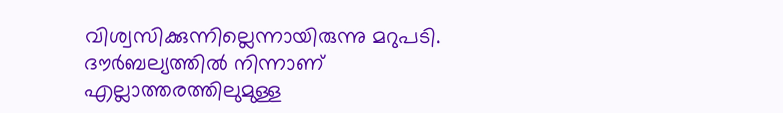വിശ്വസിക്കുന്നില്ലെന്നായിരുന്നു മറുപടി. ദൗര്‍ബല്യത്തില്‍ നിന്നാണ് എല്ലാത്തരത്തിലുമുള്ള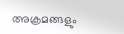അക്രമങ്ങളും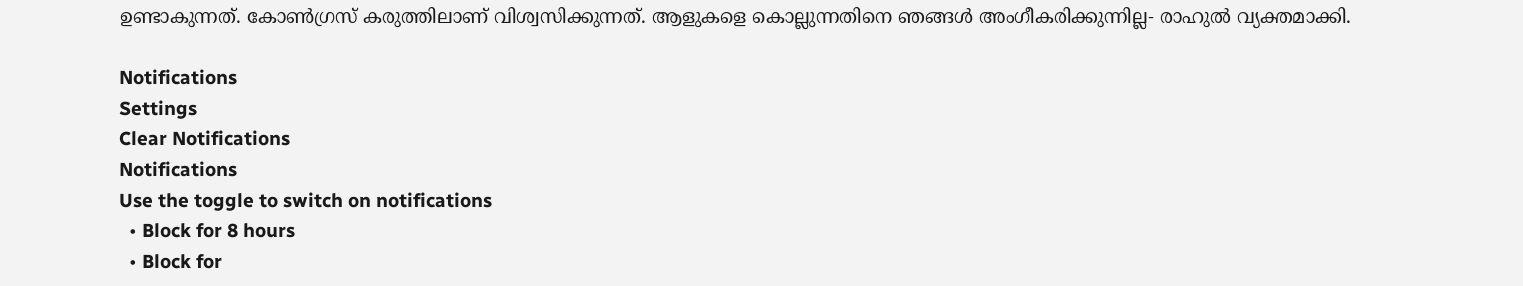ഉണ്ടാകുന്നത്. കോണ്‍ഗ്രസ് കരുത്തിലാണ് വിശ്വസിക്കുന്നത്. ആളുകളെ കൊല്ലുന്നതിനെ ഞങ്ങള്‍ അംഗീകരിക്കുന്നില്ല- രാഹുല്‍ വ്യക്തമാക്കി.

Notifications
Settings
Clear Notifications
Notifications
Use the toggle to switch on notifications
  • Block for 8 hours
  • Block for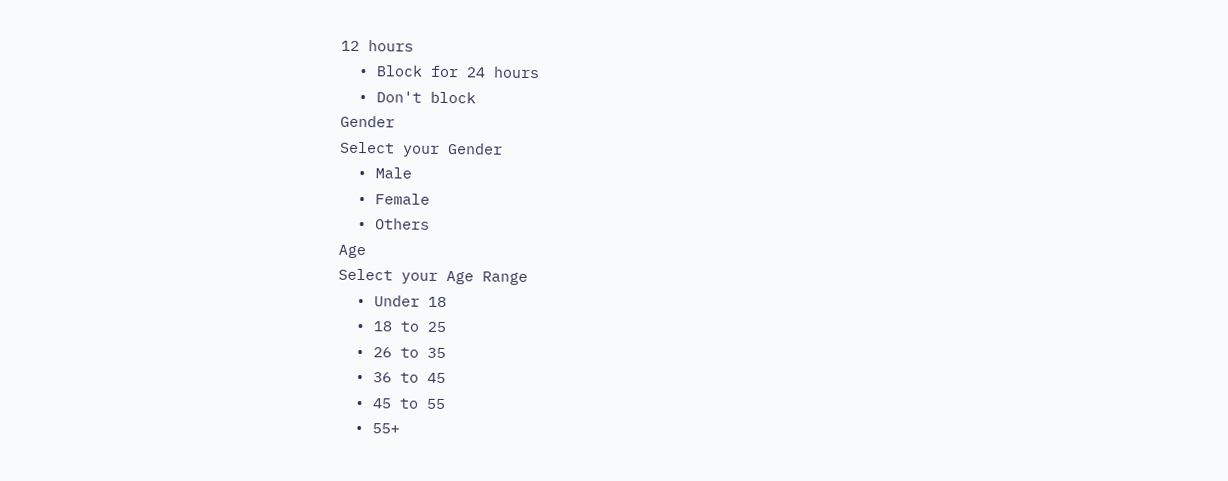12 hours
  • Block for 24 hours
  • Don't block
Gender
Select your Gender
  • Male
  • Female
  • Others
Age
Select your Age Range
  • Under 18
  • 18 to 25
  • 26 to 35
  • 36 to 45
  • 45 to 55
  • 55+